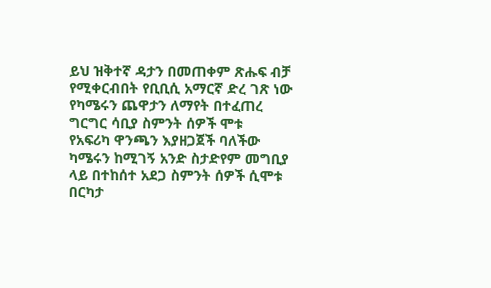ይህ ዝቅተኛ ዳታን በመጠቀም ጽሑፍ ብቻ የሚቀርብበት የቢቢሲ አማርኛ ድረ ገጽ ነው
የካሜሩን ጨዋታን ለማየት በተፈጠረ ግርግር ሳቢያ ስምንት ሰዎች ሞቱ
የአፍሪካ ዋንጫን እያዘጋጀች ባለችው ካሜሩን ከሚገኝ አንድ ስታድየም መግቢያ ላይ በተከሰተ አደጋ ስምንት ሰዎች ሲሞቱ በርካታ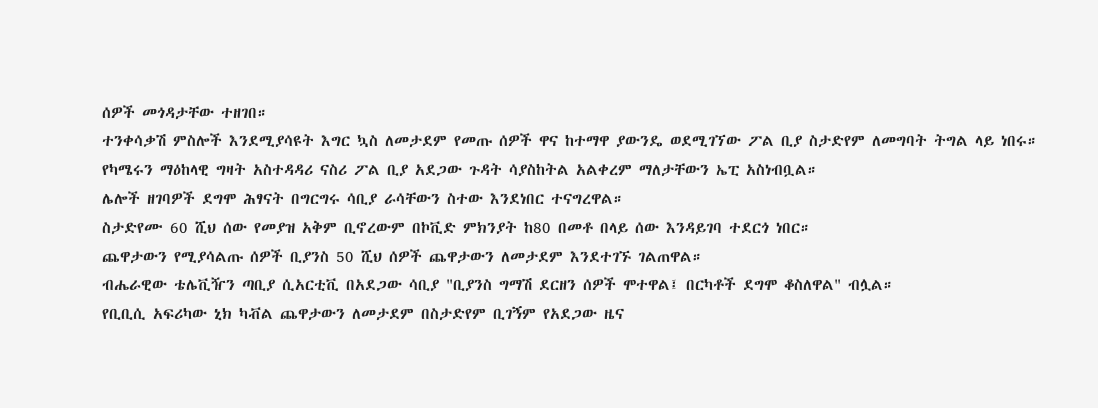ሰዎች መጎዳታቸው ተዘገበ።
ተንቀሳቃሽ ምስሎች እንደሚያሳዩት እግር ኳስ ለመታደም የመጡ ሰዎች ዋና ከተማዋ ያውንዴ ወደሚገኘው ፖል ቢያ ስታድየም ለመግባት ትግል ላይ ነበሩ።
የካሜሩን ማዕከላዊ ግዛት አስተዳዳሪ ናስሪ ፖል ቢያ አደጋው ጉዳት ሳያስከትል አልቀረም ማለታቸውን ኤፒ አስነብቧል።
ሌሎች ዘገባዎች ደግሞ ሕፃናት በግርግሩ ሳቢያ ራሳቸውን ስተው እንደነበር ተናግረዋል።
ስታድየሙ 60 ሺህ ሰው የመያዝ አቅም ቢኖረውም በኮቪድ ምክንያት ከ80 በመቶ በላይ ሰው እንዳይገባ ተደርጎ ነበር።
ጨዋታውን የሚያሳልጡ ሰዎች ቢያንስ 50 ሺህ ሰዎች ጨዋታውን ለመታደም እንደተገኙ ገልጠዋል።
ብሔራዊው ቴሌቪዥን ጣቢያ ሲአርቲቪ በአደጋው ሳቢያ "ቢያንስ ግማሽ ደርዘን ሰዎች ሞተዋል፤ በርካቶች ደግሞ ቆስለዋል" ብሏል።
የቢቢሲ አፍሪካው ኒክ ካቭል ጨዋታውን ለመታደም በስታድየም ቢገኝም የአደጋው ዜና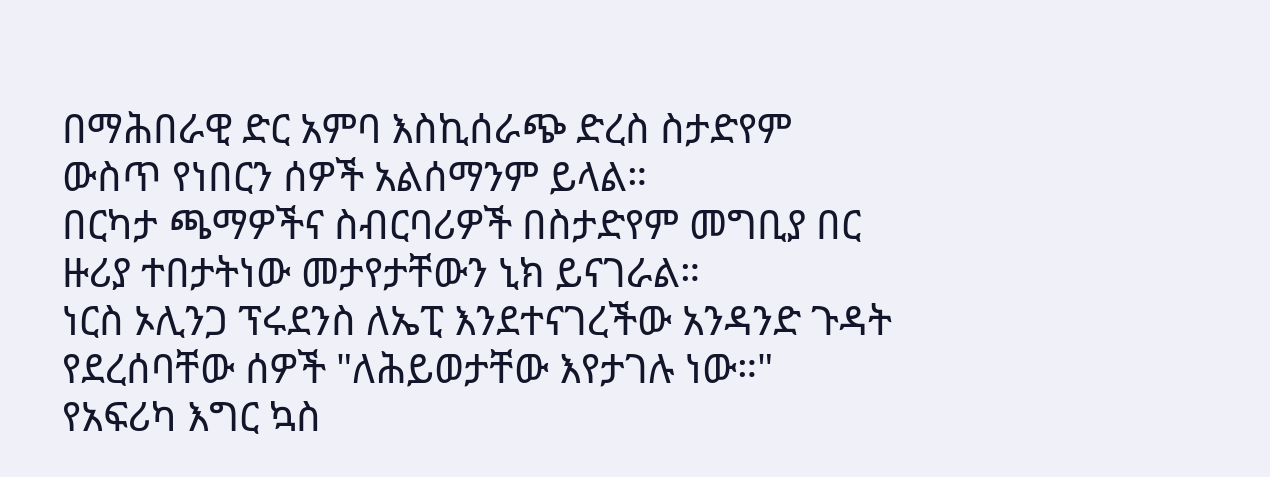በማሕበራዊ ድር አምባ እስኪሰራጭ ድረስ ስታድየም ውስጥ የነበርን ሰዎች አልሰማንም ይላል።
በርካታ ጫማዎችና ስብርባሪዎች በስታድየም መግቢያ በር ዙሪያ ተበታትነው መታየታቸውን ኒክ ይናገራል።
ነርስ ኦሊንጋ ፕሩደንስ ለኤፒ እንደተናገረችው አንዳንድ ጉዳት የደረሰባቸው ሰዎች "ለሕይወታቸው እየታገሉ ነው።"
የአፍሪካ እግር ኳስ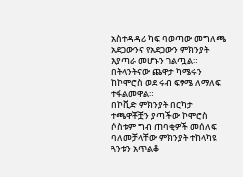አስተዳዳሪ ካፍ ባወጣው መግለጫ አደጋውንና የአደጋውን ምክንያት እያጣራ መሆኑን ገልጧል።
በትላንትናው ጨዋታ ካሜሩን ከኮሞሮስ ወደ ሩብ ፍፃሜ ለማለፍ ተፋልመዋል።
በኮቪድ ምክንያት በርካታ ተጫዋቾቿን ያጣችው ኮሞሮስ ሶስቱም ግብ ጠባቂዎች መሰለፍ ባለመቻላቸው ምክንያት ተከላካዩ ጓንቱን አጥልቆ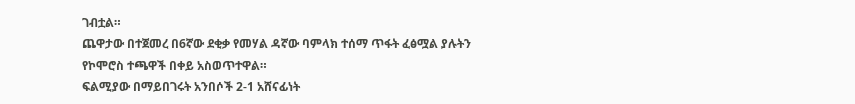ገብቷል።
ጨዋታው በተጀመረ በ6ኛው ደቂቃ የመሃል ዳኛው ባምላክ ተሰማ ጥፋት ፈፅሟል ያሉትን የኮሞሮስ ተጫዋች በቀይ አስወጥተዋል።
ፍልሚያው በማይበገሩት አንበሶች 2-1 አሸናፊነት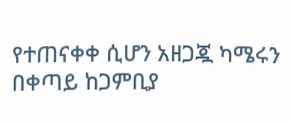የተጠናቀቀ ሲሆን አዘጋጇ ካሜሩን በቀጣይ ከጋምቢያ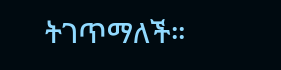ትገጥማለች።